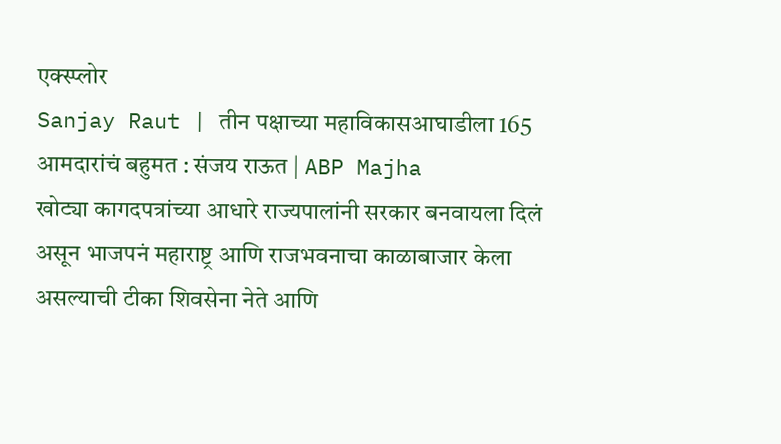एक्स्प्लोर
Sanjay Raut | तीन पक्षाच्या महाविकासआघाडीला 165 आमदारांचं बहुमत : संजय राऊत | ABP Majha
खोट्या कागदपत्रांच्या आधारे राज्यपालांनी सरकार बनवायला दिलं असून भाजपनं महाराष्ट्र आणि राजभवनाचा काळाबाजार केला असल्याची टीका शिवसेना नेते आणि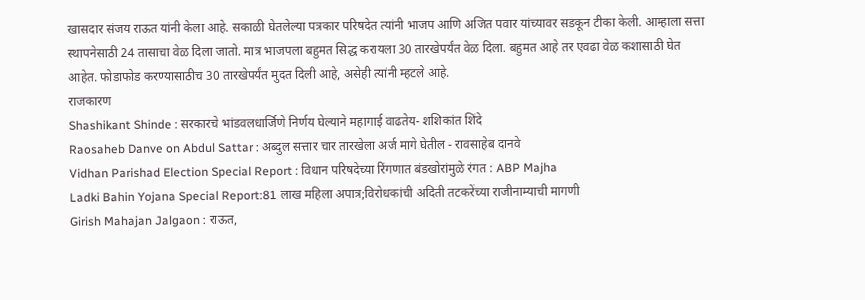खासदार संजय राऊत यांनी केला आहे. सकाळी घेतलेल्या पत्रकार परिषदेत त्यांनी भाजप आणि अजित पवार यांच्यावर सडकून टीका केली. आम्हाला सत्ता स्थापनेसाठी 24 तासाचा वेळ दिला जातो. मात्र भाजपला बहुमत सिद्ध करायला 30 तारखेपर्यंत वेळ दिला. बहुमत आहे तर एवढा वेळ कशासाठी घेत आहेत. फोडाफोड करण्यासाठीच 30 तारखेपर्यंत मुदत दिली आहे, असेही त्यांनी म्हटले आहे.
राजकारण
Shashikant Shinde : सरकारचे भांडवलधार्जिणे निर्णय घेल्याने महागाई वाढतेय- शशिकांत शिंदे
Raosaheb Danve on Abdul Sattar : अब्दुल सत्तार चार तारखेला अर्ज मागे घेतील - रावसाहेब दानवे
Vidhan Parishad Election Special Report : विधान परिषदेच्या रिंगणात बंडखोरांमुळे रंगत : ABP Majha
Ladki Bahin Yojana Special Report:81 लाख महिला अपात्र;विरोधकांची अदिती तटकरेंच्या राजीनाम्याची मागणी
Girish Mahajan Jalgaon : राऊत,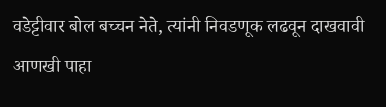वडेट्टीवार बोल बच्चन नेते, त्यांनी निवडणूक लढवून दाखवावी
आणखी पाहा